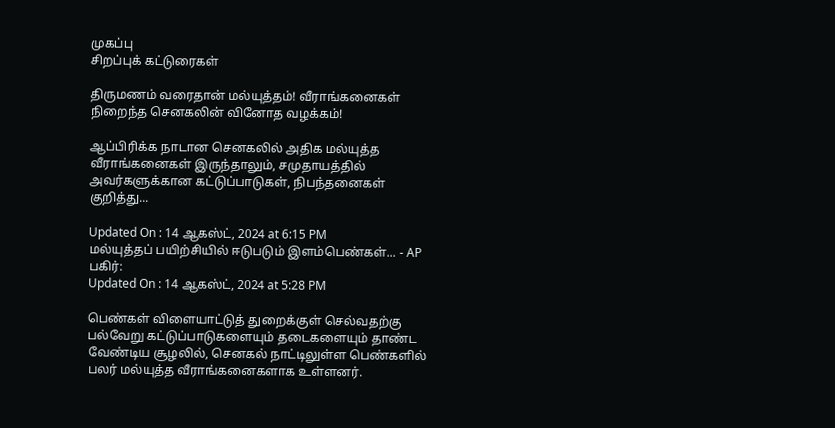முகப்பு
சிறப்புக் கட்டுரைகள்

திருமணம் வரைதான் மல்யுத்தம்! வீராங்கனைகள் நிறைந்த செனகலின் வினோத வழக்கம்!

ஆப்பிரிக்க நாடான செனகலில் அதிக மல்யுத்த வீராங்கனைகள் இருந்தாலும், சமுதாயத்தில் அவர்களுக்கான கட்டுப்பாடுகள், நிபந்தனைகள் குறித்து...

Updated On : 14 ஆகஸ்ட், 2024 at 6:15 PM
மல்யுத்தப் பயிற்சியில் ஈடுபடும் இளம்பெண்கள்... - AP
பகிர்:
Updated On : 14 ஆகஸ்ட், 2024 at 5:28 PM

பெண்கள் விளையாட்டுத் துறைக்குள் செல்வதற்கு பல்வேறு கட்டுப்பாடுகளையும் தடைகளையும் தாண்ட வேண்டிய சூழலில், செனகல் நாட்டிலுள்ள பெண்களில் பலர் மல்யுத்த வீராங்கனைகளாக உள்ளனர்.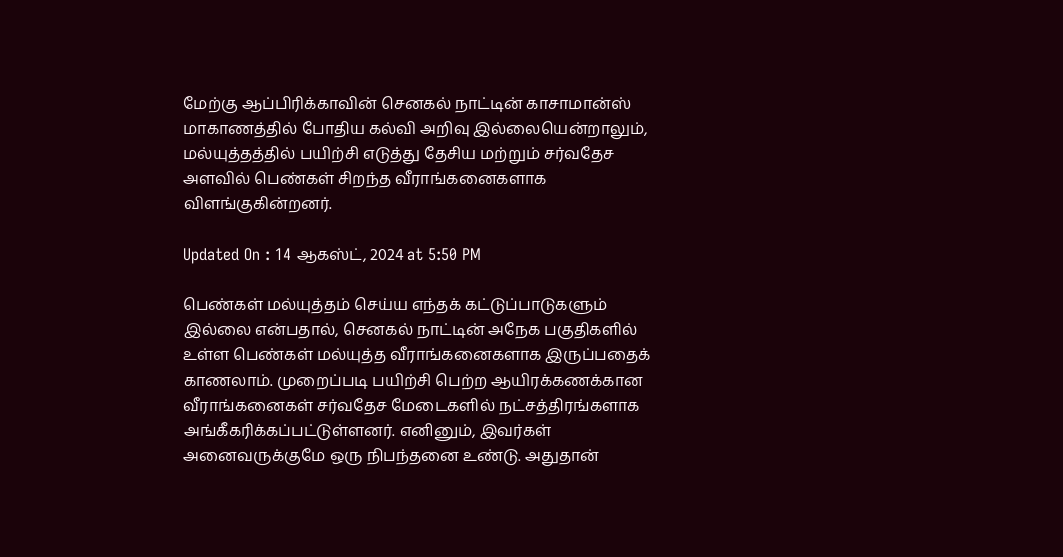மேற்கு ஆப்பிரிக்காவின் செனகல் நாட்டின் காசாமான்ஸ் மாகாணத்தில் போதிய கல்வி அறிவு இல்லையென்றாலும், மல்யுத்தத்தில் பயிற்சி எடுத்து தேசிய மற்றும் சர்வதேச அளவில் பெண்கள் சிறந்த வீராங்கனைகளாக விளங்குகின்றனர்.

Updated On : 14 ஆகஸ்ட், 2024 at 5:50 PM

பெண்கள் மல்யுத்தம் செய்ய எந்தக் கட்டுப்பாடுகளும் இல்லை என்பதால், செனகல் நாட்டின் அநேக பகுதிகளில் உள்ள பெண்கள் மல்யுத்த வீராங்கனைகளாக இருப்பதைக் காணலாம். முறைப்படி பயிற்சி பெற்ற ஆயிரக்கணக்கான வீராங்கனைகள் சர்வதேச மேடைகளில் நட்சத்திரங்களாக அங்கீகரிக்கப்பட்டுள்ளனர். எனினும், இவர்கள் அனைவருக்குமே ஒரு நிபந்தனை உண்டு. அதுதான்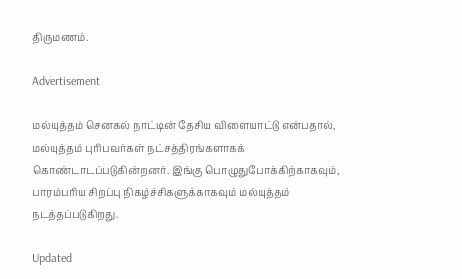திருமணம்.

Advertisement

மல்யுத்தம் செனகல் நாட்டின் தேசிய விளையாட்டு என்பதால், மல்யுத்தம் புரிபவர்கள் நட்சத்திரங்களாகக் கொண்டாடப்படுகின்றனர். இங்கு பொழுதுபோக்கிற்காகவும், பாரம்பரிய சிறப்பு நிகழ்ச்சிகளுக்காகவும் மல்யுத்தம் நடத்தப்படுகிறது.

Updated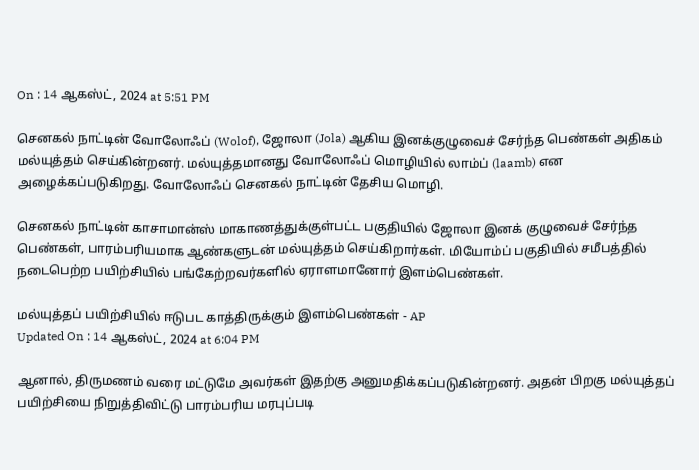On : 14 ஆகஸ்ட், 2024 at 5:51 PM

செனகல் நாட்டின் வோலோஃப் (Wolof), ஜோலா (Jola) ஆகிய இனக்குழுவைச் சேர்ந்த பெண்கள் அதிகம் மல்யுத்தம் செய்கின்றனர். மல்யுத்தமானது வோலோஃப் மொழியில் லாம்ப் (laamb) என அழைக்கப்படுகிறது. வோலோஃப் செனகல் நாட்டின் தேசிய மொழி.

செனகல் நாட்டின் காசாமான்ஸ் மாகாணத்துக்குள்பட்ட பகுதியில் ஜோலா இனக் குழுவைச் சேர்ந்த பெண்கள், பாரம்பரியமாக ஆண்களுடன் மல்யுத்தம் செய்கிறார்கள். மியோம்ப் பகுதியில் சமீபத்தில் நடைபெற்ற பயிற்சியில் பங்கேற்றவர்களில் ஏராளமானோர் இளம்பெண்கள்.

மல்யுத்தப் பயிற்சியில் ஈடுபட காத்திருக்கும் இளம்பெண்கள் - AP
Updated On : 14 ஆகஸ்ட், 2024 at 6:04 PM

ஆனால், திருமணம் வரை மட்டுமே அவர்கள் இதற்கு அனுமதிக்கப்படுகின்றனர். அதன் பிறகு மல்யுத்தப் பயிற்சியை நிறுத்திவிட்டு பாரம்பரிய மரபுப்படி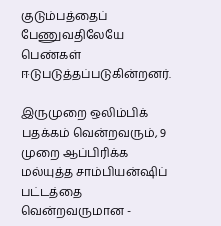குடும்பத்தைப் பேணுவதிலேயே பெண்கள் ஈடுபடுத்தப்படுகின்றனர்.

இருமுறை ஒலிம்பிக் பதக்கம் வென்றவரும், 9 முறை ஆப்பிரிக்க மல்யுத்த சாம்பியன்ஷிப் பட்டத்தை வென்றவருமான -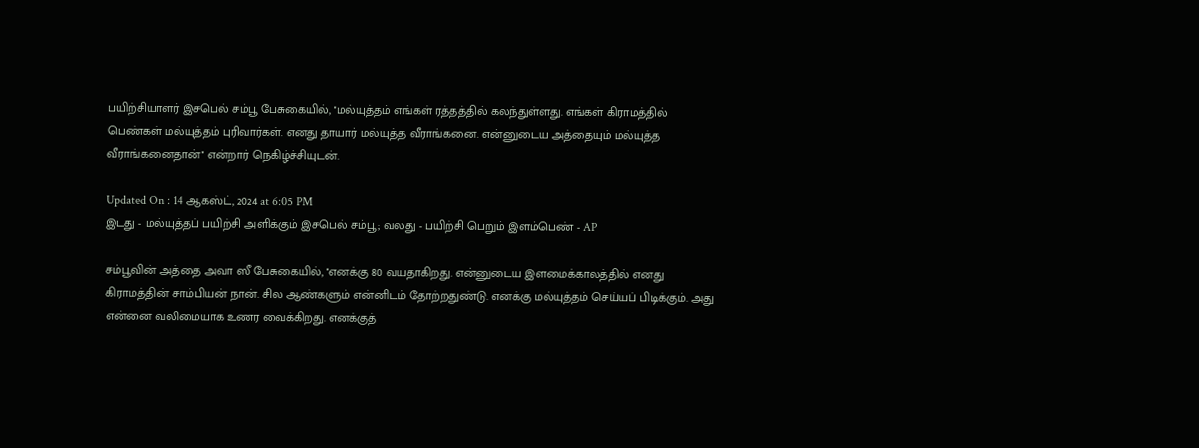பயிற்சியாளர் இசபெல் சம்பூ பேசுகையில், ''மல்யுத்தம் எங்கள் ரத்தத்தில் கலந்துள்ளது. எங்கள் கிராமத்தில் பெண்கள் மல்யுத்தம் புரிவார்கள். எனது தாயார் மல்யுத்த வீராங்கனை. என்னுடைய அத்தையும் மல்யுத்த வீராங்கனைதான்'' என்றார் நெகிழ்ச்சியுடன்.

Updated On : 14 ஆகஸ்ட், 2024 at 6:05 PM
இடது - மல்யுத்தப் பயிற்சி அளிக்கும் இசபெல் சம்பூ; வலது - பயிற்சி பெறும் இளம்பெண் - AP

சம்பூவின் அத்தை அவா ஸீ பேசுகையில், ''எனக்கு 80 வயதாகிறது. என்னுடைய இளமைக்காலத்தில் எனது கிராமத்தின் சாம்பியன் நான். சில ஆண்களும் என்னிடம் தோற்றதுண்டு. எனக்கு மல்யுத்தம் செய்யப் பிடிக்கும். அது என்னை வலிமையாக உணர வைக்கிறது. எனக்குத்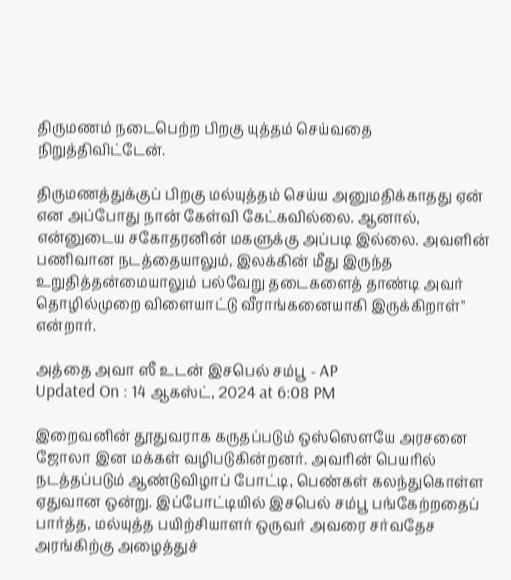திருமணம் நடைபெற்ற பிறகு யுத்தம் செய்வதை நிறுத்திவிட்டேன்.

திருமணத்துக்குப் பிறகு மல்யுத்தம் செய்ய அனுமதிக்காதது ஏன் என அப்போது நான் கேள்வி கேட்கவில்லை. ஆனால், என்னுடைய சகோதரனின் மகளுக்கு அப்படி இல்லை. அவளின் பணிவான நடத்தையாலும், இலக்கின் மீது இருந்த உறுதித்தன்மையாலும் பல்வேறு தடைகளைத் தாண்டி அவர் தொழில்முறை விளையாட்டு வீராங்கனையாகி இருக்கிறாள்'' என்றார்.

அத்தை அவா ஸீ உடன் இசபெல் சம்பூ - AP
Updated On : 14 ஆகஸ்ட், 2024 at 6:08 PM

இறைவனின் தூதுவராக கருதப்படும் ஒஸ்ஸௌயே அரசனை ஜோலா இன மக்கள் வழிபடுகின்றனர். அவரின் பெயரில் நடத்தப்படும் ஆண்டுவிழாப் போட்டி, பெண்கள் கலந்துகொள்ள ஏதுவான ஒன்று. இப்போட்டியில் இசபெல் சம்பூ பங்கேற்றதைப் பார்த்த, மல்யுத்த பயிற்சியாளர் ஒருவர் அவரை சர்வதேச அரங்கிற்கு அழைத்துச்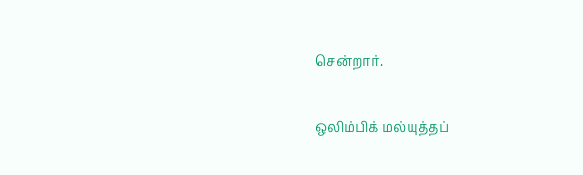சென்றார்.

ஒலிம்பிக் மல்யுத்தப்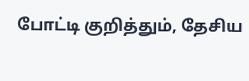போட்டி குறித்தும், தேசிய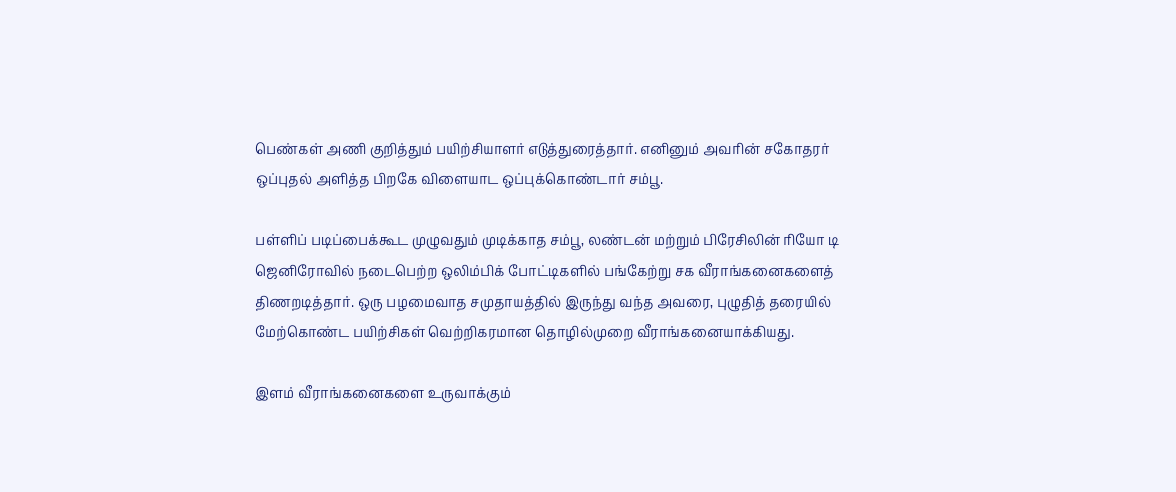பெண்கள் அணி குறித்தும் பயிற்சியாளர் எடுத்துரைத்தார். எனினும் அவரின் சகோதரர் ஒப்புதல் அளித்த பிறகே விளையாட ஒப்புக்கொண்டார் சம்பூ.

பள்ளிப் படிப்பைக்கூட முழுவதும் முடிக்காத சம்பூ, லண்டன் மற்றும் பிரேசிலின் ரியோ டி ஜெனிரோவில் நடைபெற்ற ஒலிம்பிக் போட்டிகளில் பங்கேற்று சக வீராங்கனைகளைத் திணறடித்தார். ஒரு பழமைவாத சமுதாயத்தில் இருந்து வந்த அவரை, புழுதித் தரையில் மேற்கொண்ட பயிற்சிகள் வெற்றிகரமான தொழில்முறை வீராங்கனையாக்கியது.

இளம் வீராங்கனைகளை உருவாக்கும்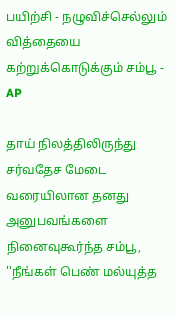பயிற்சி - நழுவிச்செல்லும் வித்தையை கற்றுக்கொடுக்கும் சம்பூ - AP

தாய் நிலத்திலிருந்து சர்வதேச மேடை வரையிலான தனது அனுபவங்களை நினைவுகூர்ந்த சம்பூ, ''நீங்கள் பெண் மல்யுத்த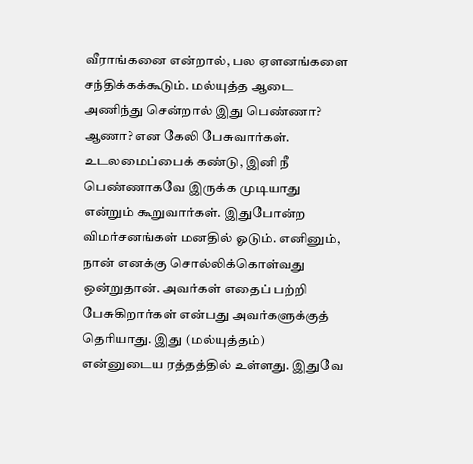வீராங்கனை என்றால், பல ஏளனங்களை சந்திக்கக்கூடும். மல்யுத்த ஆடை அணிந்து சென்றால் இது பெண்ணா? ஆணா? என கேலி பேசுவார்கள். உடலமைப்பைக் கண்டு, இனி நீ பெண்ணாகவே இருக்க முடியாது என்றும் கூறுவார்கள். இதுபோன்ற விமர்சனங்கள் மனதில் ஓடும். எனினும், நான் எனக்கு சொல்லிக்கொள்வது ஒன்றுதான். அவர்கள் எதைப் பற்றி பேசுகிறார்கள் என்பது அவர்களுக்குத் தெரியாது. இது (மல்யுத்தம்) என்னுடைய ரத்தத்தில் உள்ளது. இதுவே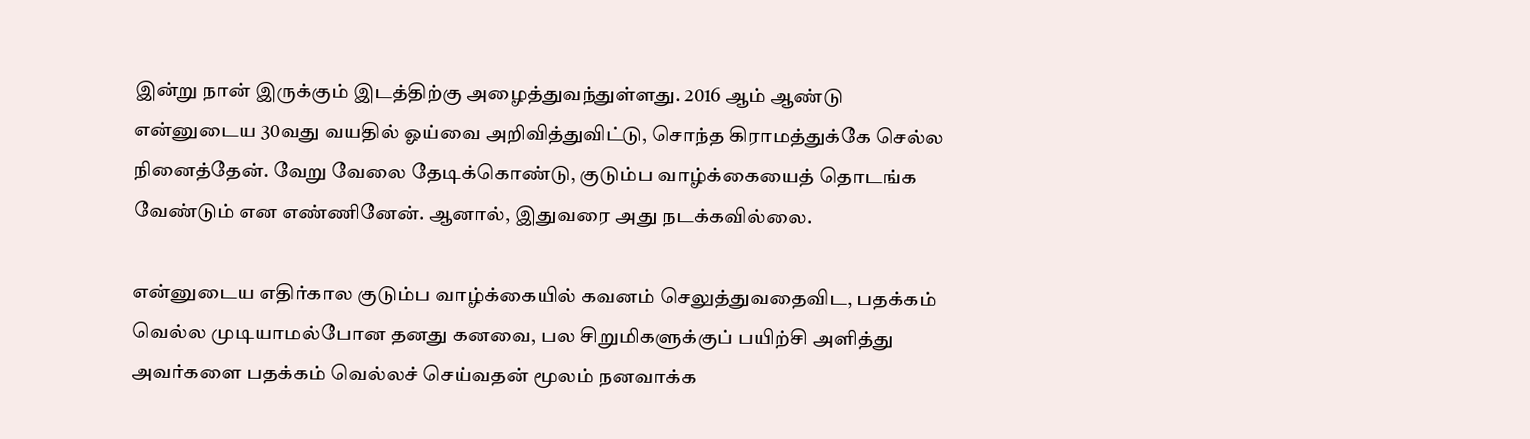இன்று நான் இருக்கும் இடத்திற்கு அழைத்துவந்துள்ளது. 2016 ஆம் ஆண்டு என்னுடைய 30வது வயதில் ஓய்வை அறிவித்துவிட்டு, சொந்த கிராமத்துக்கே செல்ல நினைத்தேன். வேறு வேலை தேடிக்கொண்டு, குடும்ப வாழ்க்கையைத் தொடங்க வேண்டும் என எண்ணினேன். ஆனால், இதுவரை அது நடக்கவில்லை.

என்னுடைய எதிர்கால குடும்ப வாழ்க்கையில் கவனம் செலுத்துவதைவிட, பதக்கம் வெல்ல முடியாமல்போன தனது கனவை, பல சிறுமிகளுக்குப் பயிற்சி அளித்து அவர்களை பதக்கம் வெல்லச் செய்வதன் மூலம் நனவாக்க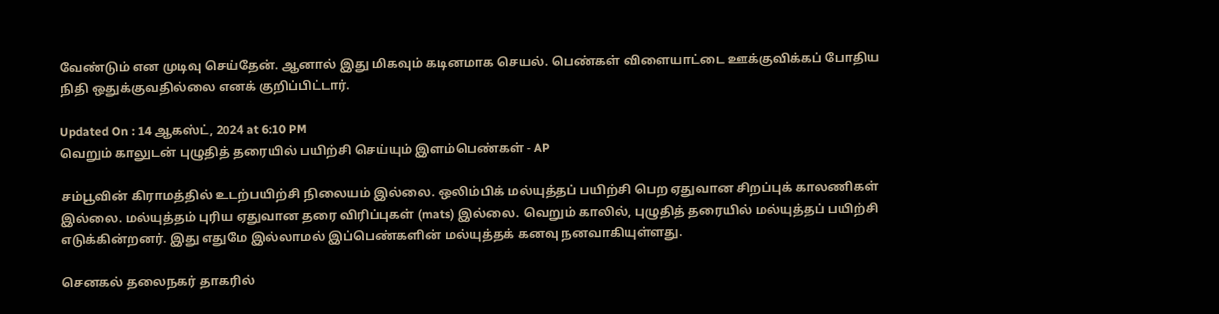வேண்டும் என முடிவு செய்தேன். ஆனால் இது மிகவும் கடினமாக செயல். பெண்கள் விளையாட்டை ஊக்குவிக்கப் போதிய நிதி ஒதுக்குவதில்லை எனக் குறிப்பிட்டார்.

Updated On : 14 ஆகஸ்ட், 2024 at 6:10 PM
வெறும் காலுடன் புழுதித் தரையில் பயிற்சி செய்யும் இளம்பெண்கள் - AP

சம்பூவின் கிராமத்தில் உடற்பயிற்சி நிலையம் இல்லை. ஒலிம்பிக் மல்யுத்தப் பயிற்சி பெற ஏதுவான சிறப்புக் காலணிகள் இல்லை. மல்யுத்தம் புரிய ஏதுவான தரை விரிப்புகள் (mats) இல்லை. வெறும் காலில், புழுதித் தரையில் மல்யுத்தப் பயிற்சி எடுக்கின்றனர். இது எதுமே இல்லாமல் இப்பெண்களின் மல்யுத்தக் கனவு நனவாகியுள்ளது.

செனகல் தலைநகர் தாகரில்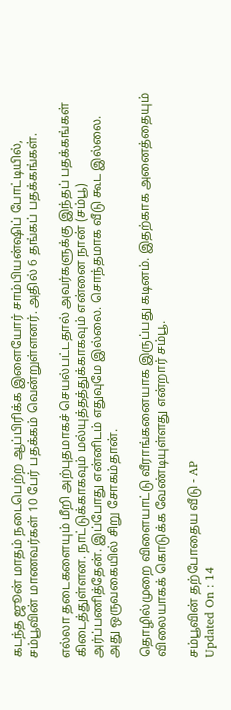கடந்த ஜூன் மாதம் நடைபெற்ற ஆப்பிரிக்க இளையோர் சாம்பியன்ஷிப் போட்டியில், சம்பூவின் மாணவர்கள் 10 பேர் பதக்கம் வென்றுள்ளனர். அதில் 6 தங்கப் பதக்கங்கள்.

எல்லா தடைகளையும் மீறி அற்புதமாகச் செயல்பட்டதால் அவர்களுக்கு இந்தப் பதக்கங்கள் கிடைத்துள்ளன. நாட்டுக்காகவும் மல்யுத்தத்துக்காகவும் என்னை நான் (சம்பூ) அர்ப்பணித்தேன். இப்போது என்னிடம் எதுவுமே இல்லை. சொந்தமாக வீடு கூட இல்லை. அது ஒருவகையில் சிறு சோகம்தான்.

தொழில்முறை விளையாட்டு வீராங்கனையாக இருப்பது கடினம். இதற்காக அனைத்தையும் விலையாகக் கொடுக்க வேண்டியுள்ளது என்றார் சம்பூ.

சம்பூவின் தற்போதைய வீடு - AP
Updated On : 14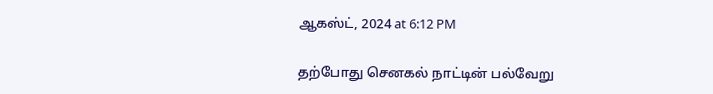ஆகஸ்ட், 2024 at 6:12 PM

தற்போது செனகல் நாட்டின் பல்வேறு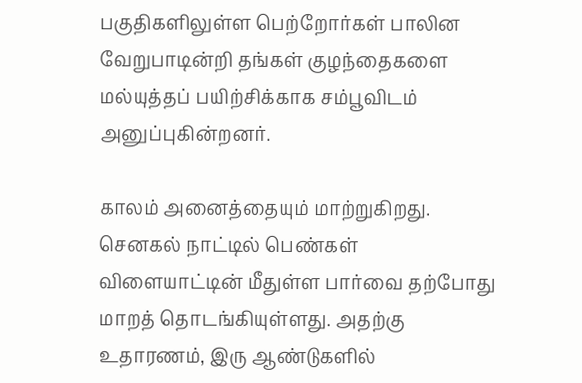பகுதிகளிலுள்ள பெற்றோர்கள் பாலின வேறுபாடின்றி தங்கள் குழந்தைகளை மல்யுத்தப் பயிற்சிக்காக சம்பூவிடம் அனுப்புகின்றனர்.

காலம் அனைத்தையும் மாற்றுகிறது. செனகல் நாட்டில் பெண்கள் விளையாட்டின் மீதுள்ள பார்வை தற்போது மாறத் தொடங்கியுள்ளது. அதற்கு உதாரணம், இரு ஆண்டுகளில்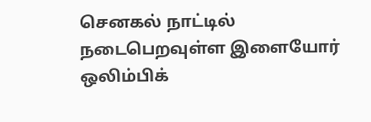செனகல் நாட்டில் நடைபெறவுள்ள இளையோர் ஒலிம்பிக்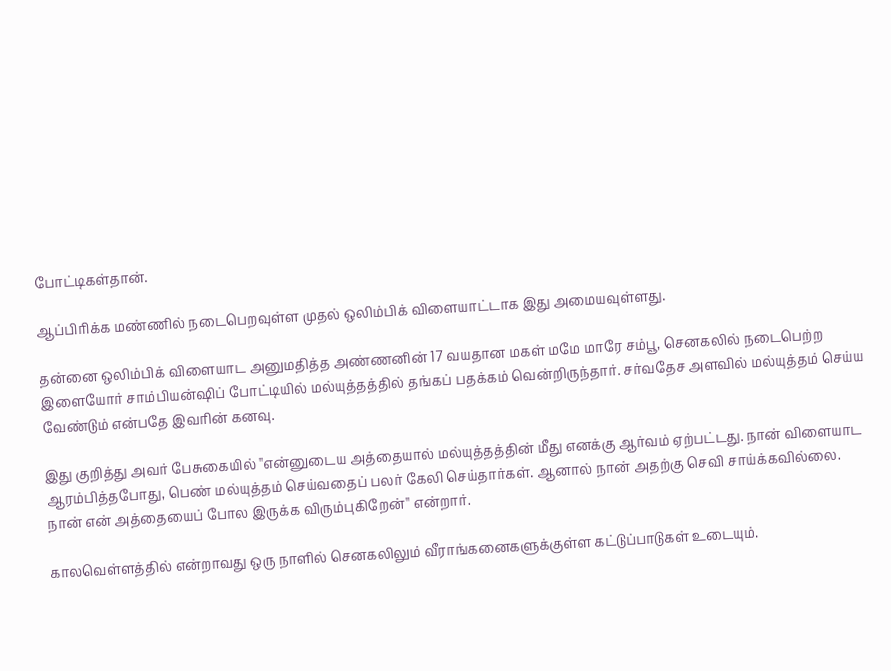போட்டிகள்தான்.

ஆப்பிரிக்க மண்ணில் நடைபெறவுள்ள முதல் ஒலிம்பிக் விளையாட்டாக இது அமையவுள்ளது.

தன்னை ஒலிம்பிக் விளையாட அனுமதித்த அண்ணனின் 17 வயதான மகள் மமே மாரே சம்பூ, செனகலில் நடைபெற்ற இளையோர் சாம்பியன்ஷிப் போட்டியில் மல்யுத்தத்தில் தங்கப் பதக்கம் வென்றிருந்தார். சர்வதேச அளவில் மல்யுத்தம் செய்ய வேண்டும் என்பதே இவரின் கனவு.

இது குறித்து அவர் பேசுகையில் ''என்னுடைய அத்தையால் மல்யுத்தத்தின் மீது எனக்கு ஆர்வம் ஏற்பட்டது. நான் விளையாட ஆரம்பித்தபோது, பெண் மல்யுத்தம் செய்வதைப் பலர் கேலி செய்தார்கள். ஆனால் நான் அதற்கு செவி சாய்க்கவில்லை. நான் என் அத்தையைப் போல இருக்க விரும்புகிறேன்'' என்றார்.

காலவெள்ளத்தில் என்றாவது ஒரு நாளில் செனகலிலும் வீராங்கனைகளுக்குள்ள கட்டுப்பாடுகள் உடையும்.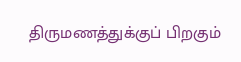திருமணத்துக்குப் பிறகும்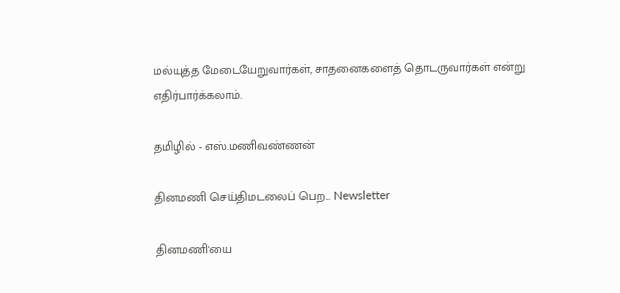மல்யுத்த மேடையேறுவார்கள், சாதனைகளைத் தொடருவார்கள் என்று எதிர்பார்க்கலாம்.

தமிழில் - எஸ்.மணிவண்ணன்

தினமணி செய்திமடலைப் பெற... Newsletter

தினமணி'யை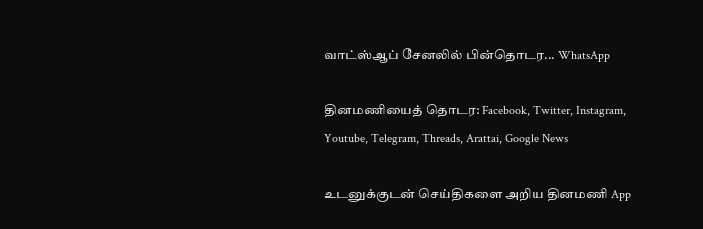வாட்ஸ்ஆப் சேனலில் பின்தொடர... WhatsApp

தினமணியைத் தொடர: Facebook, Twitter, Instagram, Youtube, Telegram, Threads, Arattai, Google News

உடனுக்குடன் செய்திகளை அறிய தினமணி App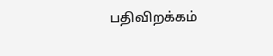பதிவிறக்கம்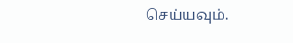செய்யவும்.